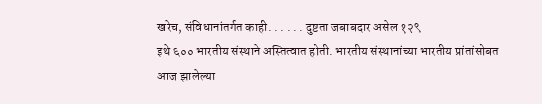खरेच, संविधानांतर्गत काही. . . . . . दुष्टता जबाबदार असेल १२९
इथे ६०० भारतीय संस्थाने अस्तित्वात होती. भारतीय संस्थानांच्या भारतीय प्रांतांसोबत आज झालेल्या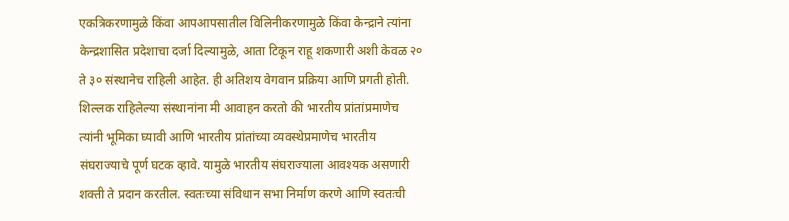एकत्रिकरणामुळे किंवा आपआपसातील विलिनीकरणामुळे किंवा केन्द्राने त्यांना केन्द्रशासित प्रदेशाचा दर्जा दिल्यामुळे, आता टिकून राहू शकणारी अशी केवळ २० ते ३० संस्थानेच राहिली आहेत. ही अतिशय वेगवान प्रक्रिया आणि प्रगती होती. शिल्लक राहिलेल्या संस्थानांना मी आवाहन करतो की भारतीय प्रांतांप्रमाणेच त्यांनी भूमिका घ्यावी आणि भारतीय प्रांतांच्या व्यवस्थेप्रमाणेच भारतीय संघराज्याचे पूर्ण घटक व्हावे. यामुळे भारतीय संघराज्याला आवश्यक असणारी शक्ती ते प्रदान करतील. स्वतःच्या संविधान सभा निर्माण करणे आणि स्वतःची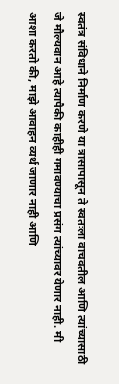स्वतंत्र संविधाने निर्माण करणे या त्रासापासून ते स्वतःला वाचवतील आणि त्यांच्यासाठी जे मौल्यवान आहे त्यापैकी काहीही गमावण्याचा प्रसंग त्यांच्यावर येणार नाही. मी आशा करतो की, माझे आवाहन व्यर्थ जाणार नाही आणि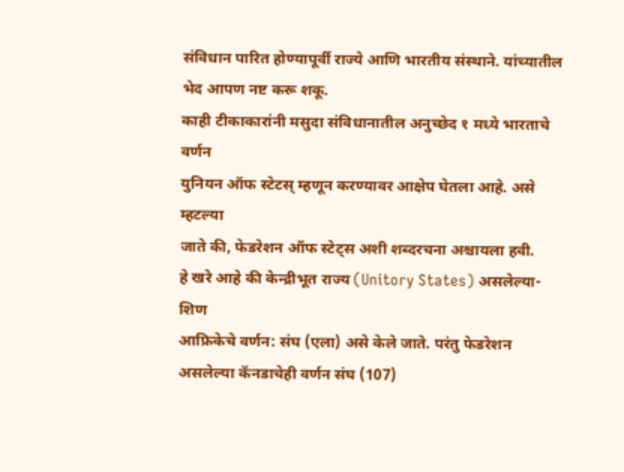संविधान पारित होण्यापूर्वी राज्ये आणि भारतीय संस्थाने. यांच्यातील भेद आपण नष्ट करू शकू.
काही टीकाकारांनी मसुदा संविधानातील अनुच्छेद १ मध्ये भारताचे वर्णन
युनियन ऑफ स्टेटस् म्हणून करण्यावर आक्षेप घेतला आहे. असे म्हटल्या
जाते की, फेडरेशन ऑफ स्टेट्स अशी शब्दरचना अश्चायला हवी.
हे खरे आहे की केन्द्रीभूत राज्य (Unitory States) असलेल्या- शिण
आफ्रिकेचे वर्णन: संघ (एला) असे केले जाते. परंतु फेडरेशन
असलेल्या कॅनडाचेही वर्णन संघ (107)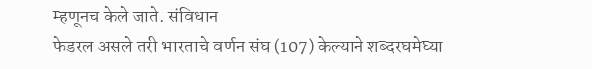म्हणूनच केले जाते. संविधान
फेडरल असले तरी भारताचे वर्णन संघ (107) केल्याने शब्दरघमेघ्या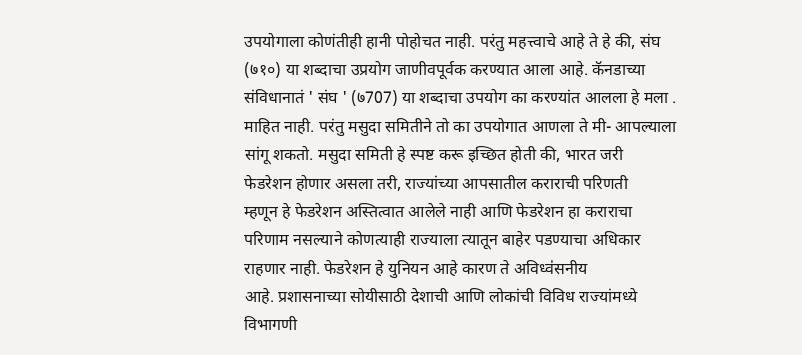उपयोगाला कोणंतीही हानी पोहोचत नाही. परंतु महत्त्वाचे आहे ते हे की, संघ
(७१०) या शब्दाचा उप्रयोग जाणीवपूर्वक करण्यात आला आहे. कॅनडाच्या
संविधानातं ' संघ ' (७707) या शब्दाचा उपयोग का करण्यांत आलला हे मला .
माहित नाही. परंतु मसुदा समितीने तो का उपयोगात आणला ते मी- आपल्याला
सांगू शकतो. मसुदा समिती हे स्पष्ट करू इच्छित होती की, भारत जरी
फेडरेशन होणार असला तरी, राज्यांच्या आपसातील कराराची परिणती
म्हणून हे फेडरेशन अस्तित्वात आलेले नाही आणि फेडरेशन हा कराराचा
परिणाम नसल्याने कोणत्याही राज्याला त्यातून बाहेर पडण्याचा अधिकार
राहणार नाही. फेडरेशन हे युनियन आहे कारण ते अविध्व॑सनीय
आहे. प्रशासनाच्या सोयीसाठी देशाची आणि लोकांची विविध राज्यांमध्ये
विभागणी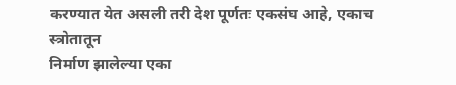करण्यात येत असली तरी देश पूर्णतः एकसंघ आहे, एकाच स्त्रोतातून
निर्माण झालेल्या एका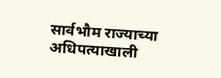सार्वभौम राज्याच्या अधिपत्याखाली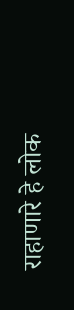राहाणारे हे लोक